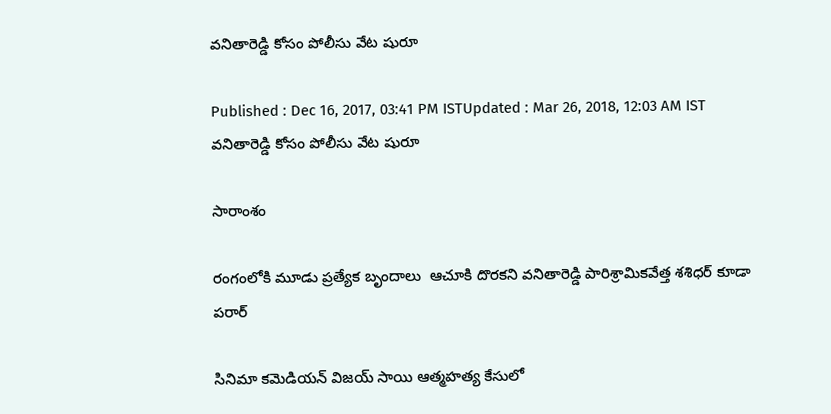వనితారెడ్డి కోసం పోలీసు వేట షురూ

Published : Dec 16, 2017, 03:41 PM ISTUpdated : Mar 26, 2018, 12:03 AM IST
వనితారెడ్డి కోసం పోలీసు వేట షురూ

సారాంశం

రంగంలోకి మూడు ప్రత్యేక బృందాలు  ఆచూకి దొరకని వనితారెడ్డి పారిశ్రామికవేత్త శశిధర్ కూడా పరార్

సినిమా కమెడియన్ విజయ్ సాయి ఆత్మహత్య కేసులో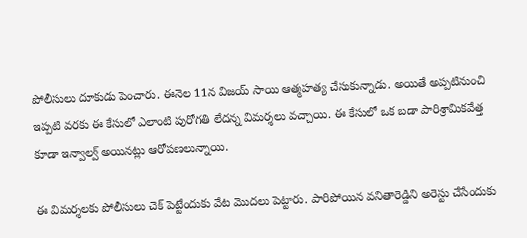పోలీసులు దూకుడు పెంచారు. ఈనెల 11న విజయ్ సాయి ఆత్మహత్య చేసుకున్నాడు. అయితే అప్పటినుంచి ఇప్పటి వరకు ఈ కేసులో ఎలాంటి పురోగతి లేదన్న విమర్శలు వచ్చాయి. ఈ కేసులో ఒక బడా పారిశ్రామికవేత్త కూడా ఇన్వాల్వ్ అయినట్లు ఆరోపణలున్నాయి.

ఈ విమర్శలకు పోలీసులు చెక్ పెట్టేందుకు వేట మొదలు పెట్టారు. పారిపోయిన వనితారెడ్డిని అరెస్టు చేసేందుకు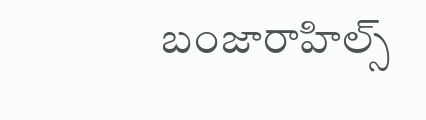బంజారాహిల్స్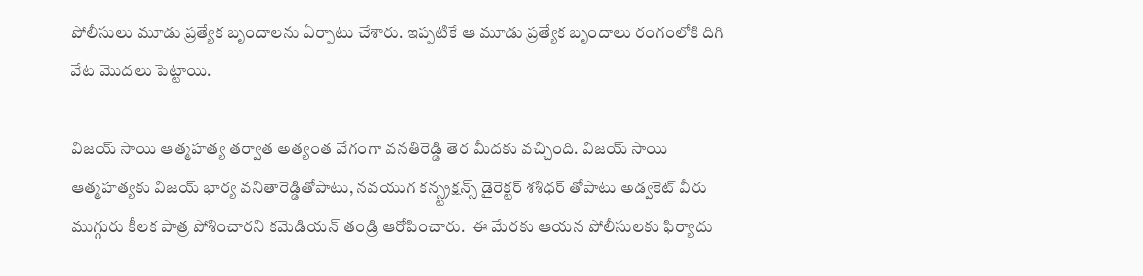పోలీసులు మూడు ప్రత్యేక బృందాలను ఏర్పాటు చేశారు. ఇప్పటికే ఆ మూడు ప్రత్యేక బృందాలు రంగంలోకి దిగి వేట మొదలు పెట్టాయి.

విజయ్ సాయి ఆత్మహత్య తర్వాత అత్యంత వేగంగా వనతిరెడ్డి తెర మీదకు వచ్చింది. విజయ్ సాయి ఆత్మహత్యకు విజయ్ భార్య వనితారెడ్డితోపాటు, నవయుగ కన్స్ట్రక్షన్స్ డైరెక్టర్ శశిధర్ తోపాటు అడ్వకెట్ వీరు ముగ్గురు కీలక పాత్ర పోశించారని కమెడియన్ తండ్రి ఆరోపించారు.  ఈ మేరకు ఆయన పోలీసులకు ఫిర్యాదు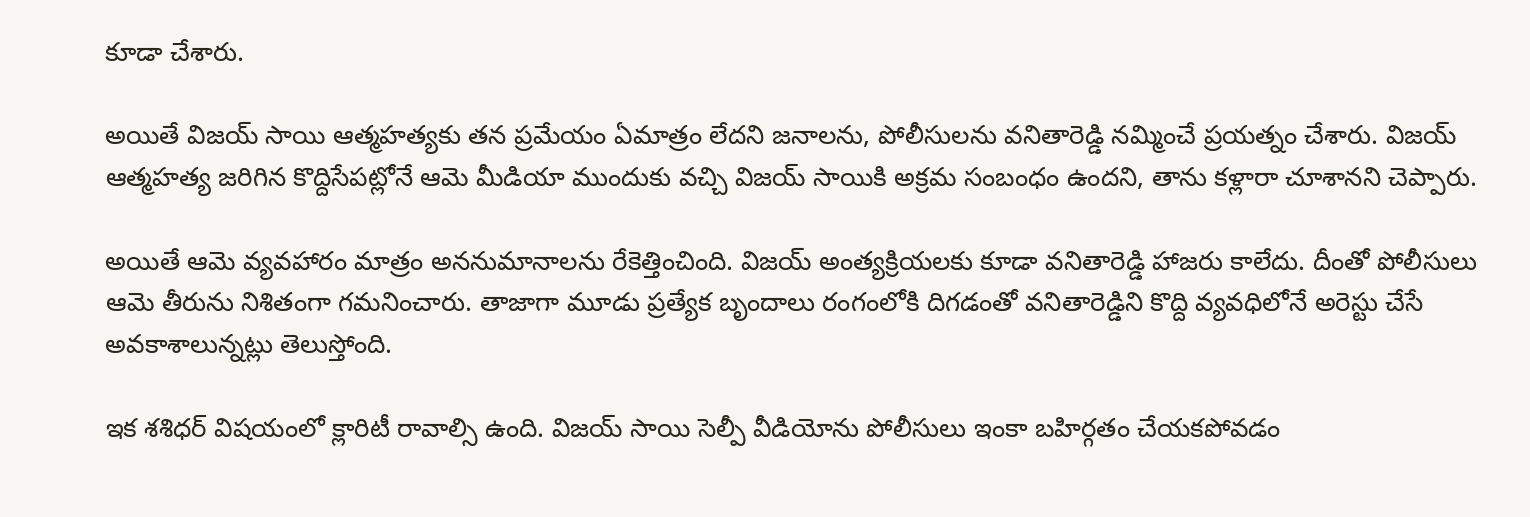కూడా చేశారు.

అయితే విజయ్ సాయి ఆత్మహత్యకు తన ప్రమేయం ఏమాత్రం లేదని జనాలను, పోలీసులను వనితారెడ్డి నమ్మించే ప్రయత్నం చేశారు. విజయ్ ఆత్మహత్య జరిగిన కొద్దిసేపట్లోనే ఆమె మీడియా ముందుకు వచ్చి విజయ్ సాయికి అక్రమ సంబంధం ఉందని, తాను కళ్లారా చూశానని చెప్పారు.

అయితే ఆమె వ్యవహారం మాత్రం అననుమానాలను రేకెత్తించింది. విజయ్ అంత్యక్రియలకు కూడా వనితారెడ్డి హాజరు కాలేదు. దీంతో పోలీసులు ఆమె తీరును నిశితంగా గమనించారు. తాజాగా మూడు ప్రత్యేక బృందాలు రంగంలోకి దిగడంతో వనితారెడ్డిని కొద్ది వ్యవధిలోనే అరెస్టు చేసే అవకాశాలున్నట్లు తెలుస్తోంది.

ఇక శశిధర్ విషయంలో క్లారిటీ రావాల్సి ఉంది. విజయ్ సాయి సెల్పీ వీడియోను పోలీసులు ఇంకా బహిర్గతం చేయకపోవడం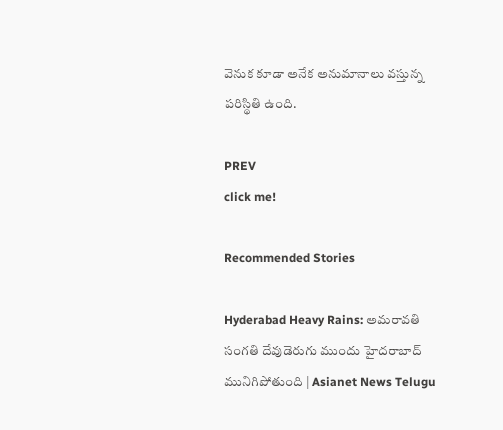వెనుక కూడా అనేక అనుమానాలు వస్తున్న పరిస్థితి ఉంది.

PREV
click me!

Recommended Stories

Hyderabad Heavy Rains: అమరావతి సంగతి దేవుడెరుగు ముందు హైదరాబాద్ మునిగిపోతుంది | Asianet News Telugu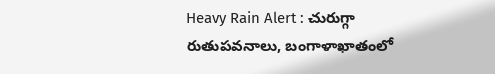Heavy Rain Alert : చురుగ్గా రుతుపవనాలు, బంగాళాఖాతంలో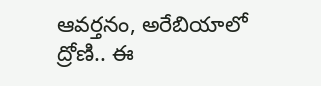ఆవర్తనం, అరేబియాలో ద్రోణి.. ఈ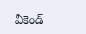వీకెండ్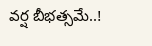వర్ష బీభత్సమే..!